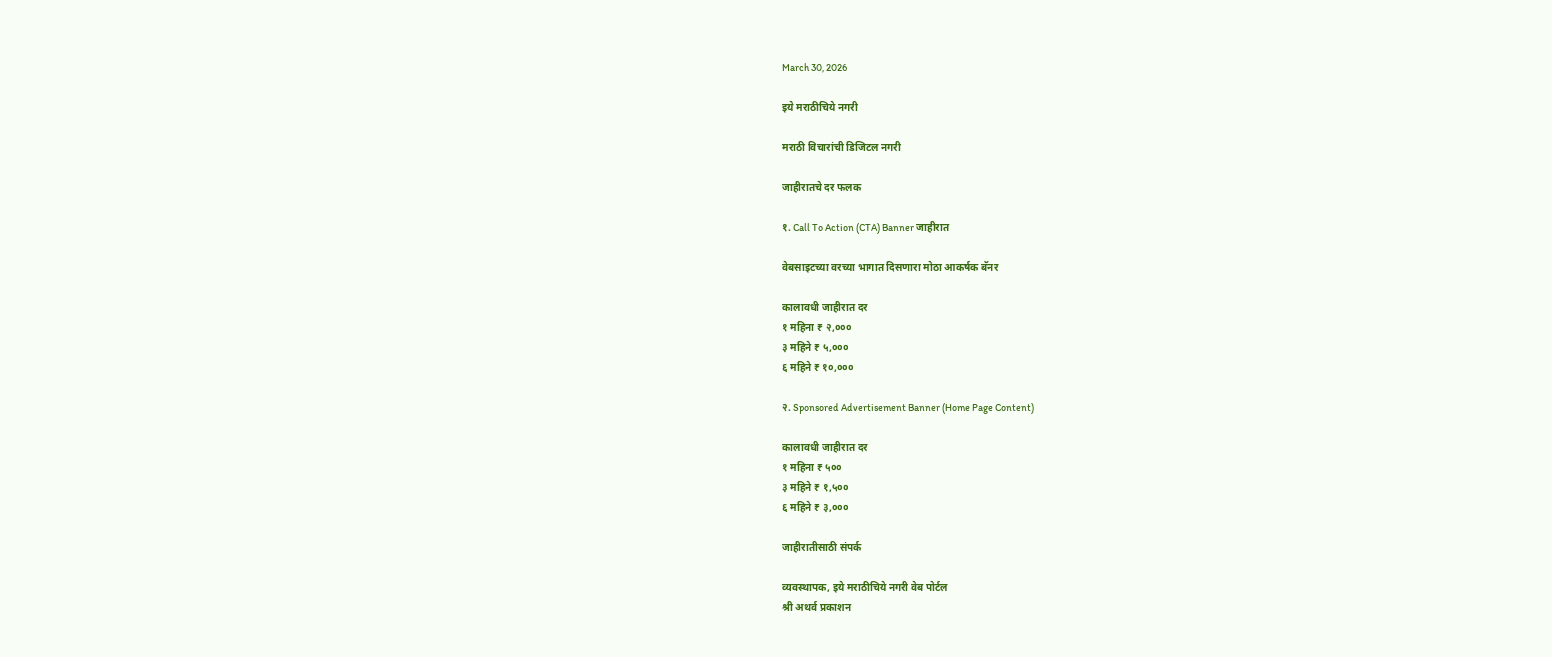March 30, 2026

इये मराठीचिये नगरी

मराठी विचारांची डिजिटल नगरी

जाहीरातचे दर फलक

१. Call To Action (CTA) Banner जाहीरात

वेबसाइटच्या वरच्या भागात दिसणारा मोठा आकर्षक बॅनर

कालावधी जाहीरात दर
१ महिना ₹ २,०००
३ महिने ₹ ५,०००
६ महिने ₹ १०,०००

२. Sponsored Advertisement Banner (Home Page Content)

कालावधी जाहीरात दर
१ महिना ₹ ५००
३ महिने ₹ १,५००
६ महिने ₹ ३,०००

जाहीरातीसाठी संपर्क

व्यवस्थापक, इये मराठीचिये नगरी वेब पोर्टल
श्री अथर्व प्रकाशन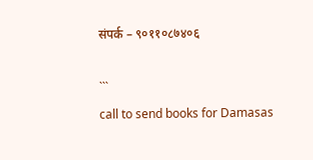संपर्क – ९०११०८७४०६

```
call to send books for Damasas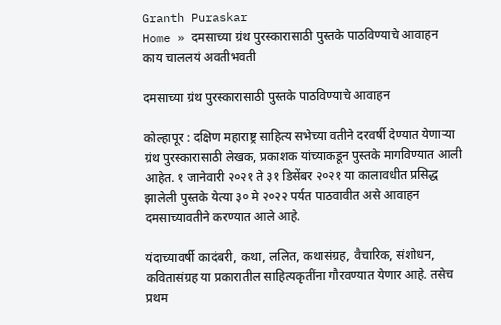Granth Puraskar
Home » दमसाच्या ग्रंथ पुरस्कारासाठी पुस्तके पाठविण्याचे आवाहन
काय चाललयं अवतीभवती

दमसाच्या ग्रंथ पुरस्कारासाठी पुस्तके पाठविण्याचे आवाहन

कोल्हापूर : दक्षिण महाराष्ट्र साहित्य सभेच्या वतीने दरवर्षी देण्यात येणाऱ्या ग्रंथ पुरस्कारासाठी लेखक, प्रकाशक यांच्याकडून पुस्तके मागविण्यात आली आहेत. १ जानेवारी २०२१ ते ३१ डिसेंबर २०२१ या कालावधीत प्रसिद्ध झालेली पुस्तके येत्या ३० मे २०२२ पर्यत पाठवावीत असे आवाहन दमसाच्यावतीने करण्यात आले आहे.

यंदाच्यावर्षी कादंबरी, कथा, ललित, कथासंग्रह, वैचारिक, संशोधन, कवितासंग्रह या प्रकारातील साहित्यकृतींना गौरवण्यात येणार आहे. तसेच प्रथम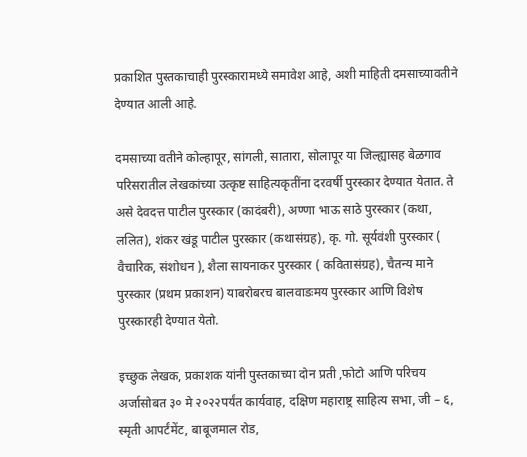प्रकाशित पुस्तकाचाही पुरस्कारामध्ये समावेश आहे, अशी माहिती दमसाच्यावतीने देण्यात आली आहे.

दमसाच्या वतीने कोल्हापूर, सांगली, सातारा, सोलापूर या जिल्ह्यासह बेळगाव परिसरातील लेखकांच्या उत्कृष्ट साहित्यकृतींना दरवर्षी पुरस्कार देण्यात येतात. ते असे देवदत्त पाटील पुरस्कार (कादंबरी), अण्णा भाऊ साठे पुरस्कार (कथा, ललित), शंकर खंडू पाटील पुरस्कार (कथासंग्रह), कृ. गो. सूर्यवंशी पुरस्कार ( वैचारिक, संशोधन ), शैला सायनाकर पुरस्कार ( कवितासंग्रह), चैतन्य माने पुरस्कार (प्रथम प्रकाशन) याबरोबरच बालवाडःमय पुरस्कार आणि विशेष पुरस्कारही देण्यात येतो.

इच्छुक लेखक, प्रकाशक यांनी पुस्तकाच्या दोन प्रती ,फोटो आणि परिचय अर्जासोबत ३० मे २०२२पर्यंत कार्यवाह, दक्षिण महाराष्ट्र साहित्य सभा, जी – ६, स्मृती आपर्टंमेंट, बाबूजमाल रोड,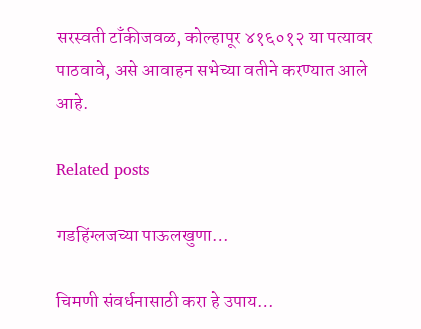सरस्वती टाँकीजवळ, कोल्हापूर ४१६०१२ या पत्यावर पाठवावे, असे आवाहन सभेच्या वतीने करण्यात आले आहे.

Related posts

गडहिंग्लजच्या पाऊलखुणा…

चिमणी संवर्धनासाठी करा हे उपाय…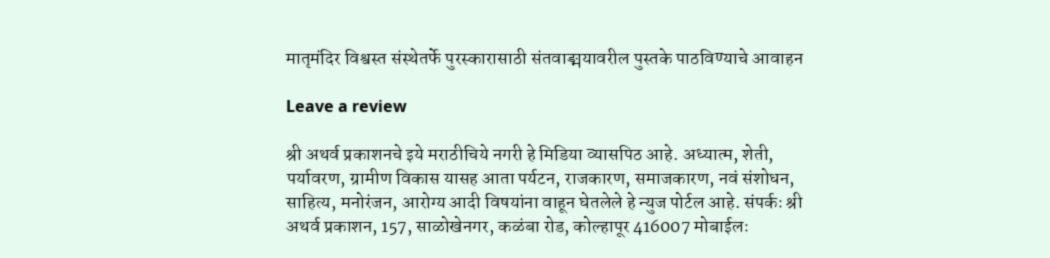मातृमंदिर विश्वस्त संस्थेतर्फे पुरस्कारासाठी संतवाङ्मयावरील पुस्तके पाठविण्याचे आवाहन

Leave a review

श्री अथर्व प्रकाशनचे इये मराठीचिये नगरी हे मिडिया व्यासपिठ आहे. अध्यात्म, शेती, पर्यावरण, ग्रामीण विकास यासह आता पर्यटन, राजकारण, समाजकारण, नवं संशोधन, साहित्य, मनोरंजन, आरोग्य आदी विषयांना वाहून घेतलेले हे न्युज पोर्टल आहे. संपर्कः श्री अथर्व प्रकाशन, 157, साळोखेनगर, कळंबा रोड, कोल्हापूर 416007 मोबाईलः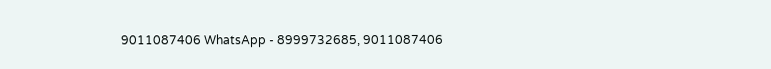9011087406 WhatsApp - 8999732685, 9011087406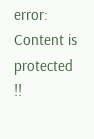error: Content is protected !!